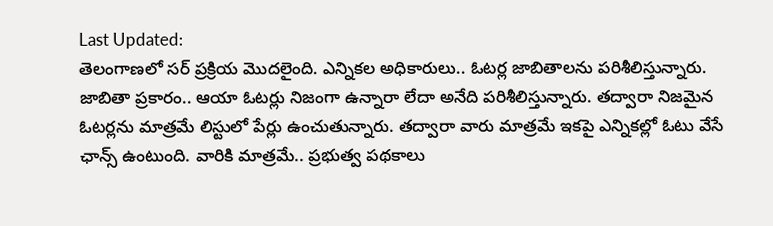Last Updated:
తెలంగాణలో సర్ ప్రక్రియ మొదలైంది. ఎన్నికల అధికారులు.. ఓటర్ల జాబితాలను పరిశీలిస్తున్నారు. జాబితా ప్రకారం.. ఆయా ఓటర్లు నిజంగా ఉన్నారా లేదా అనేది పరిశీలిస్తున్నారు. తద్వారా నిజమైన ఓటర్లను మాత్రమే లిస్టులో పేర్లు ఉంచుతున్నారు. తద్వారా వారు మాత్రమే ఇకపై ఎన్నికల్లో ఓటు వేసే ఛాన్స్ ఉంటుంది. వారికి మాత్రమే.. ప్రభుత్వ పథకాలు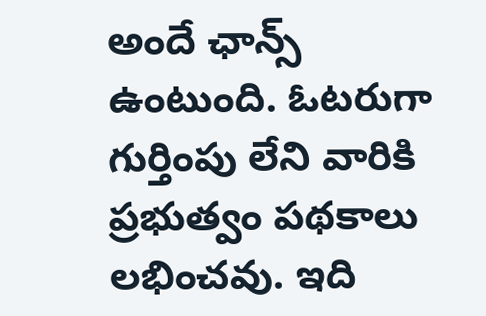అందే ఛాన్స్ ఉంటుంది. ఓటరుగా గుర్తింపు లేని వారికి ప్రభుత్వం పథకాలు లభించవు. ఇది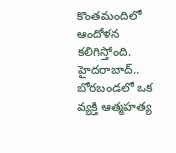కొంతమందిలో ఆందోళన కలిగిస్తోంది.
హైదరాబాద్.. బోరబండలో ఒక వ్యక్తి ఆత్మహత్య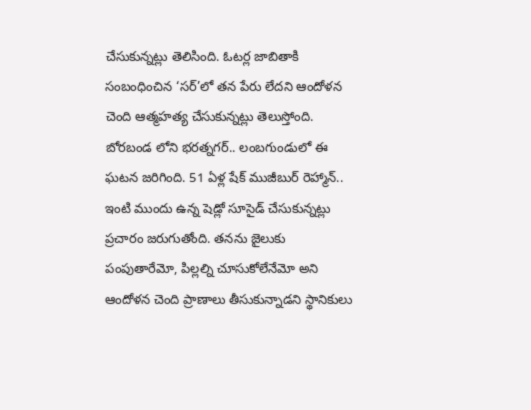చేసుకున్నట్లు తెలిసింది. ఓటర్ల జాబితాకి సంబంధించిన ‘సర్’లో తన పేరు లేదని ఆందోళన చెంది ఆత్మహత్య చేసుకున్నట్లు తెలుస్తోంది.
బోరబండ లోని భరత్నగర్.. లంబగుండులో ఈ ఘటన జరిగింది. 51 ఏళ్ల షేక్ ముజీబుర్ రెహ్మాన్.. ఇంటి ముందు ఉన్న షెడ్లో సూసైడ్ చేసుకున్నట్లు ప్రచారం జరుగుతోంది. తనను జైలుకు పంపుతారేమో, పిల్లల్ని చూసుకోలేనేమో అని ఆందోళన చెంది ప్రాణాలు తీసుకున్నాడని స్థానికులు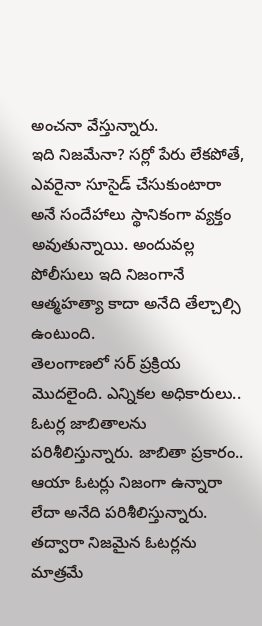అంచనా వేస్తున్నారు.
ఇది నిజమేనా? సర్లో పేరు లేకపోతే, ఎవరైనా సూసైడ్ చేసుకుంటారా అనే సందేహాలు స్థానికంగా వ్యక్తం అవుతున్నాయి. అందువల్ల పోలీసులు ఇది నిజంగానే ఆత్మహత్యా కాదా అనేది తేల్చాల్సి ఉంటుంది.
తెలంగాణలో సర్ ప్రక్రియ మొదలైంది. ఎన్నికల అధికారులు.. ఓటర్ల జాబితాలను పరిశీలిస్తున్నారు. జాబితా ప్రకారం.. ఆయా ఓటర్లు నిజంగా ఉన్నారా లేదా అనేది పరిశీలిస్తున్నారు. తద్వారా నిజమైన ఓటర్లను మాత్రమే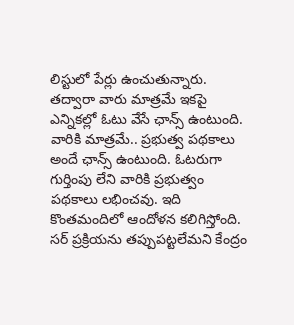లిస్టులో పేర్లు ఉంచుతున్నారు. తద్వారా వారు మాత్రమే ఇకపై ఎన్నికల్లో ఓటు వేసే ఛాన్స్ ఉంటుంది. వారికి మాత్రమే.. ప్రభుత్వ పథకాలు అందే ఛాన్స్ ఉంటుంది. ఓటరుగా గుర్తింపు లేని వారికి ప్రభుత్వం పథకాలు లభించవు. ఇది కొంతమందిలో ఆందోళన కలిగిస్తోంది.
సర్ ప్రక్రియను తప్పుపట్టలేమని కేంద్రం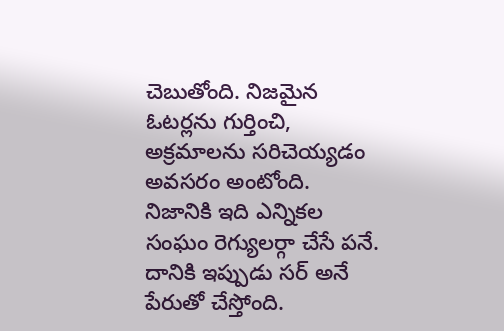చెబుతోంది. నిజమైన ఓటర్లను గుర్తించి, అక్రమాలను సరిచెయ్యడం అవసరం అంటోంది. నిజానికి ఇది ఎన్నికల సంఘం రెగ్యులర్గా చేసే పనే. దానికి ఇప్పుడు సర్ అనే పేరుతో చేస్తోంది.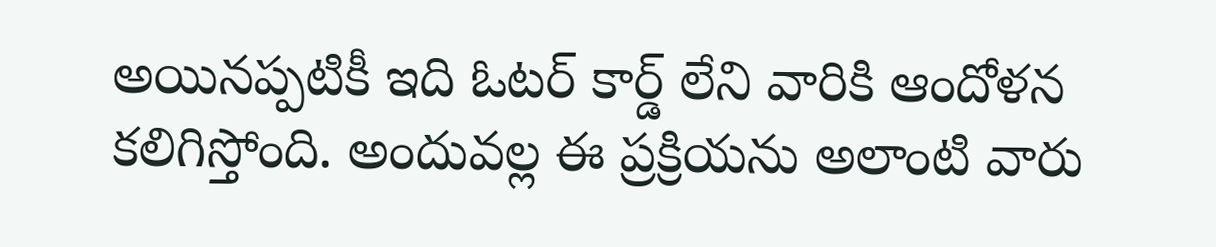అయినప్పటికీ ఇది ఓటర్ కార్డ్ లేని వారికి ఆందోళన కలిగిస్తోంది. అందువల్ల ఈ ప్రక్రియను అలాంటి వారు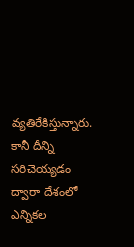వ్యతిరేకిస్తున్నారు. కానీ దీన్ని సరిచెయ్యడం ద్వారా దేశంలో ఎన్నికల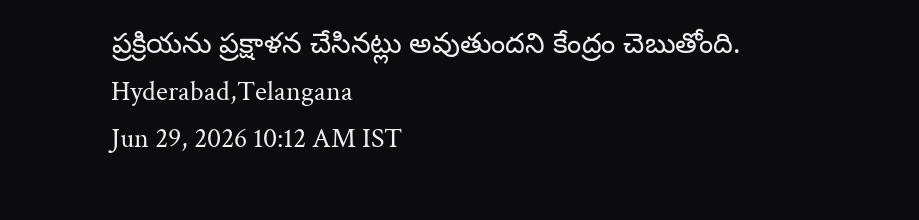ప్రక్రియను ప్రక్షాళన చేసినట్లు అవుతుందని కేంద్రం చెబుతోంది.
Hyderabad,Telangana
Jun 29, 2026 10:12 AM IST